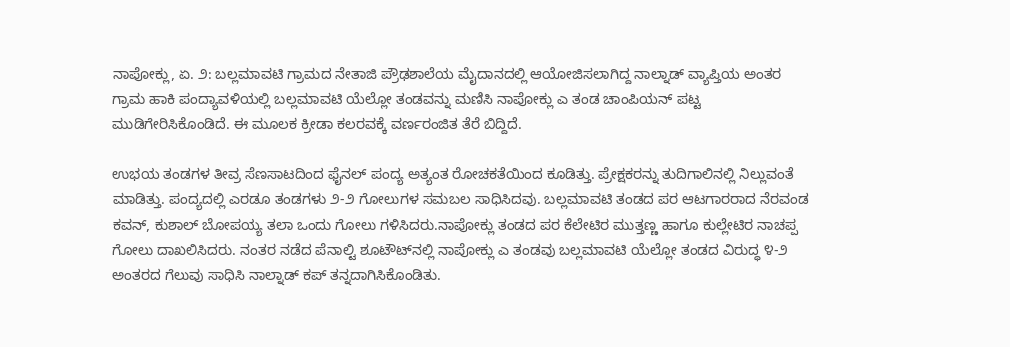ನಾಪೋಕ್ಲು, ಏ. ೨: ಬಲ್ಲಮಾವಟಿ ಗ್ರಾಮದ ನೇತಾಜಿ ಪ್ರೌಢಶಾಲೆಯ ಮೈದಾನದಲ್ಲಿ ಆಯೋಜಿಸಲಾಗಿದ್ದ ನಾಲ್ನಾಡ್ ವ್ಯಾಪ್ತಿಯ ಅಂತರ ಗ್ರಾಮ ಹಾಕಿ ಪಂದ್ಯಾವಳಿಯಲ್ಲಿ ಬಲ್ಲಮಾವಟಿ ಯೆಲ್ಲೋ ತಂಡವನ್ನು ಮಣಿಸಿ ನಾಪೋಕ್ಲು ಎ ತಂಡ ಚಾಂಪಿಯನ್ ಪಟ್ಟ ಮುಡಿಗೇರಿಸಿಕೊಂಡಿದೆ. ಈ ಮೂಲಕ ಕ್ರೀಡಾ ಕಲರವಕ್ಕೆ ವರ್ಣರಂಜಿತ ತೆರೆ ಬಿದ್ದಿದೆ.

ಉಭಯ ತಂಡಗಳ ತೀವ್ರ ಸೆಣಸಾಟದಿಂದ ಫೈನಲ್ ಪಂದ್ಯ ಅತ್ಯಂತ ರೋಚಕತೆಯಿಂದ ಕೂಡಿತ್ತು. ಪ್ರೇಕ್ಷಕರನ್ನು ತುದಿಗಾಲಿನಲ್ಲಿ ನಿಲ್ಲುವಂತೆ ಮಾಡಿತ್ತು. ಪಂದ್ಯದಲ್ಲಿ ಎರಡೂ ತಂಡಗಳು ೨-೨ ಗೋಲುಗಳ ಸಮಬಲ ಸಾಧಿಸಿದವು. ಬಲ್ಲಮಾವಟಿ ತಂಡದ ಪರ ಆಟಗಾರರಾದ ನೆರವಂಡ ಕವನ್, ಕುಶಾಲ್ ಬೋಪಯ್ಯ ತಲಾ ಒಂದು ಗೋಲು ಗಳಿಸಿದರು.ನಾಪೋಕ್ಲು ತಂಡದ ಪರ ಕೆಲೇಟಿರ ಮುತ್ತಣ್ಣ ಹಾಗೂ ಕುಲ್ಲೇಟಿರ ನಾಚಪ್ಪ ಗೋಲು ದಾಖಲಿಸಿದರು. ನಂತರ ನಡೆದ ಪೆನಾಲ್ಟಿ ಶೂಟೌಟ್‌ನಲ್ಲಿ ನಾಪೋಕ್ಲು ಎ ತಂಡವು ಬಲ್ಲಮಾವಟಿ ಯೆಲ್ಲೋ ತಂಡದ ವಿರುದ್ಧ ೪-೨ ಅಂತರದ ಗೆಲುವು ಸಾಧಿಸಿ ನಾಲ್ನಾಡ್ ಕಪ್ ತನ್ನದಾಗಿಸಿಕೊಂಡಿತು.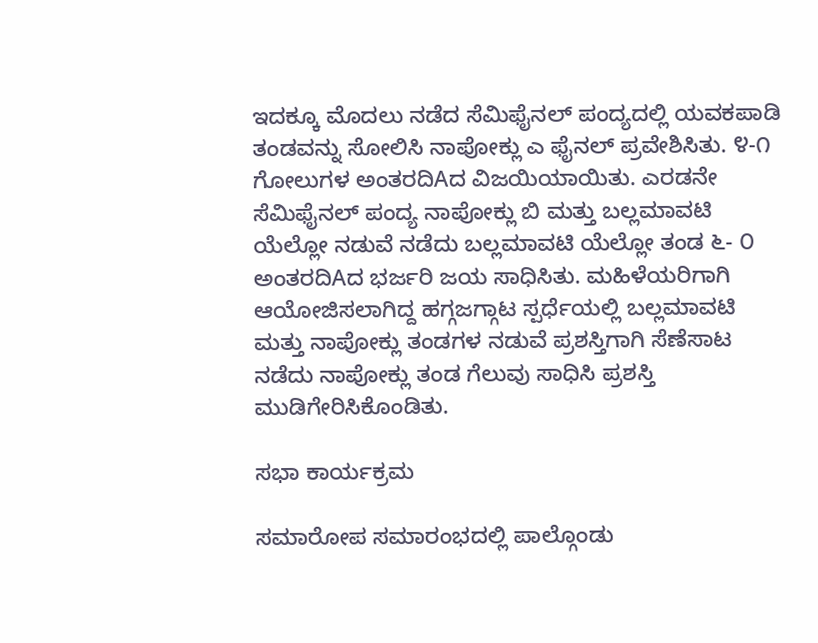ಇದಕ್ಕೂ ಮೊದಲು ನಡೆದ ಸೆಮಿಫೈನಲ್ ಪಂದ್ಯದಲ್ಲಿ ಯವಕಪಾಡಿ ತಂಡವನ್ನು ಸೋಲಿಸಿ ನಾಪೋಕ್ಲು ಎ ಫೈನಲ್ ಪ್ರವೇಶಿಸಿತು. ೪-೧ ಗೋಲುಗಳ ಅಂತರದಿAದ ವಿಜಯಿಯಾಯಿತು. ಎರಡನೇ ಸೆಮಿಫೈನಲ್ ಪಂದ್ಯ ನಾಪೋಕ್ಲು ಬಿ ಮತ್ತು ಬಲ್ಲಮಾವಟಿ ಯೆಲ್ಲೋ ನಡುವೆ ನಡೆದು ಬಲ್ಲಮಾವಟಿ ಯೆಲ್ಲೋ ತಂಡ ೬- ೦ ಅಂತರದಿAದ ಭರ್ಜರಿ ಜಯ ಸಾಧಿಸಿತು. ಮಹಿಳೆಯರಿಗಾಗಿ ಆಯೋಜಿಸಲಾಗಿದ್ದ ಹಗ್ಗಜಗ್ಗಾಟ ಸ್ಪರ್ಧೆಯಲ್ಲಿ ಬಲ್ಲಮಾವಟಿ ಮತ್ತು ನಾಪೋಕ್ಲು ತಂಡಗಳ ನಡುವೆ ಪ್ರಶಸ್ತಿಗಾಗಿ ಸೆಣೆಸಾಟ ನಡೆದು ನಾಪೋಕ್ಲು ತಂಡ ಗೆಲುವು ಸಾಧಿಸಿ ಪ್ರಶಸ್ತಿ ಮುಡಿಗೇರಿಸಿಕೊಂಡಿತು.

ಸಭಾ ಕಾರ್ಯಕ್ರಮ

ಸಮಾರೋಪ ಸಮಾರಂಭದಲ್ಲಿ ಪಾಲ್ಗೊಂಡು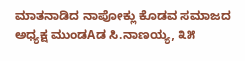ಮಾತನಾಡಿದ ನಾಪೋಕ್ಲು ಕೊಡವ ಸಮಾಜದ ಅಧ್ಯಕ್ಷ ಮುಂಡAಡ ಸಿ.ನಾಣಯ್ಯ, ೩೫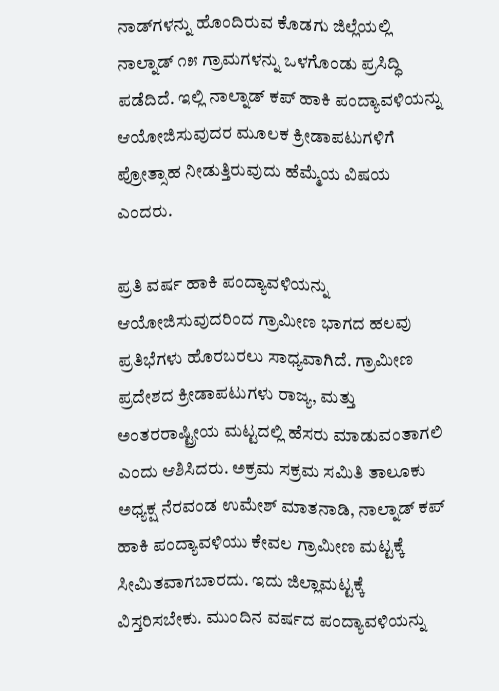ನಾಡ್‌ಗಳನ್ನು ಹೊಂದಿರುವ ಕೊಡಗು ಜಿಲ್ಲೆಯಲ್ಲಿ ನಾಲ್ನಾಡ್ ೧೫ ಗ್ರಾಮಗಳನ್ನು ಒಳಗೊಂಡು ಪ್ರಸಿದ್ಧಿ ಪಡೆದಿದೆ. ಇಲ್ಲಿ ನಾಲ್ನಾಡ್ ಕಪ್ ಹಾಕಿ ಪಂದ್ಯಾವಳಿಯನ್ನು ಆಯೋಜಿಸುವುದರ ಮೂಲಕ ಕ್ರೀಡಾಪಟುಗಳಿಗೆ ಪ್ರೋತ್ಸಾಹ ನೀಡುತ್ತಿರುವುದು ಹೆಮ್ಮೆಯ ವಿಷಯ ಎಂದರು.

ಪ್ರತಿ ವರ್ಷ ಹಾಕಿ ಪಂದ್ಯಾವಳಿಯನ್ನು ಆಯೋಜಿಸುವುದರಿಂದ ಗ್ರಾಮೀಣ ಭಾಗದ ಹಲವು ಪ್ರತಿಭೆಗಳು ಹೊರಬರಲು ಸಾಧ್ಯವಾಗಿದೆ. ಗ್ರಾಮೀಣ ಪ್ರದೇಶದ ಕ್ರೀಡಾಪಟುಗಳು ರಾಜ್ಯ, ಮತ್ತು ಅಂತರರಾಷ್ಟ್ರೀಯ ಮಟ್ಟದಲ್ಲಿ ಹೆಸರು ಮಾಡುವಂತಾಗಲಿ ಎಂದು ಆಶಿಸಿದರು. ಅಕ್ರಮ ಸಕ್ರಮ ಸಮಿತಿ ತಾಲೂಕು ಅಧ್ಯಕ್ಷ ನೆರವಂಡ ಉಮೇಶ್ ಮಾತನಾಡಿ, ನಾಲ್ನಾಡ್ ಕಪ್ ಹಾಕಿ ಪಂದ್ಯಾವಳಿಯು ಕೇವಲ ಗ್ರಾಮೀಣ ಮಟ್ಟಕ್ಕೆ ಸೀಮಿತವಾಗಬಾರದು. ಇದು ಜಿಲ್ಲಾಮಟ್ಟಕ್ಕೆ ವಿಸ್ತರಿಸಬೇಕು. ಮುಂದಿನ ವರ್ಷದ ಪಂದ್ಯಾವಳಿಯನ್ನು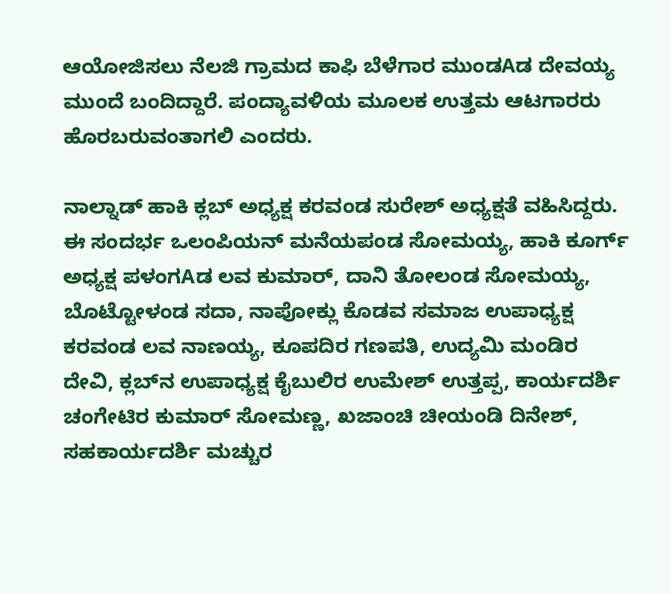ಆಯೋಜಿಸಲು ನೆಲಜಿ ಗ್ರಾಮದ ಕಾಫಿ ಬೆಳೆಗಾರ ಮುಂಡAಡ ದೇವಯ್ಯ ಮುಂದೆ ಬಂದಿದ್ದಾರೆ. ಪಂದ್ಯಾವಳಿಯ ಮೂಲಕ ಉತ್ತಮ ಆಟಗಾರರು ಹೊರಬರುವಂತಾಗಲಿ ಎಂದರು.

ನಾಲ್ನಾಡ್ ಹಾಕಿ ಕ್ಲಬ್ ಅಧ್ಯಕ್ಷ ಕರವಂಡ ಸುರೇಶ್ ಅಧ್ಯಕ್ಷತೆ ವಹಿಸಿದ್ದರು. ಈ ಸಂದರ್ಭ ಒಲಂಪಿಯನ್ ಮನೆಯಪಂಡ ಸೋಮಯ್ಯ, ಹಾಕಿ ಕೂರ್ಗ್ ಅಧ್ಯಕ್ಷ ಪಳಂಗAಡ ಲವ ಕುಮಾರ್, ದಾನಿ ತೋಲಂಡ ಸೋಮಯ್ಯ, ಬೊಟ್ಟೋಳಂಡ ಸದಾ, ನಾಪೋಕ್ಲು ಕೊಡವ ಸಮಾಜ ಉಪಾಧ್ಯಕ್ಷ ಕರವಂಡ ಲವ ನಾಣಯ್ಯ, ಕೂಪದಿರ ಗಣಪತಿ, ಉದ್ಯಮಿ ಮಂಡಿರ ದೇವಿ, ಕ್ಲಬ್‌ನ ಉಪಾಧ್ಯಕ್ಷ ಕೈಬುಲಿರ ಉಮೇಶ್ ಉತ್ತಪ್ಪ, ಕಾರ್ಯದರ್ಶಿ ಚಂಗೇಟಿರ ಕುಮಾರ್ ಸೋಮಣ್ಣ, ಖಜಾಂಚಿ ಚೀಯಂಡಿ ದಿನೇಶ್, ಸಹಕಾರ್ಯದರ್ಶಿ ಮಚ್ಚುರ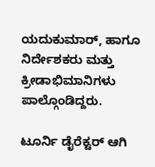ಯದುಕುಮಾರ್, ಹಾಗೂ ನಿರ್ದೇಶಕರು ಮತ್ತು ಕ್ರೀಡಾಭಿಮಾನಿಗಳು ಪಾಲ್ಗೊಂಡಿದ್ದರು.

ಟೂರ್ನಿ ಡೈರೆಕ್ಟರ್ ಆಗಿ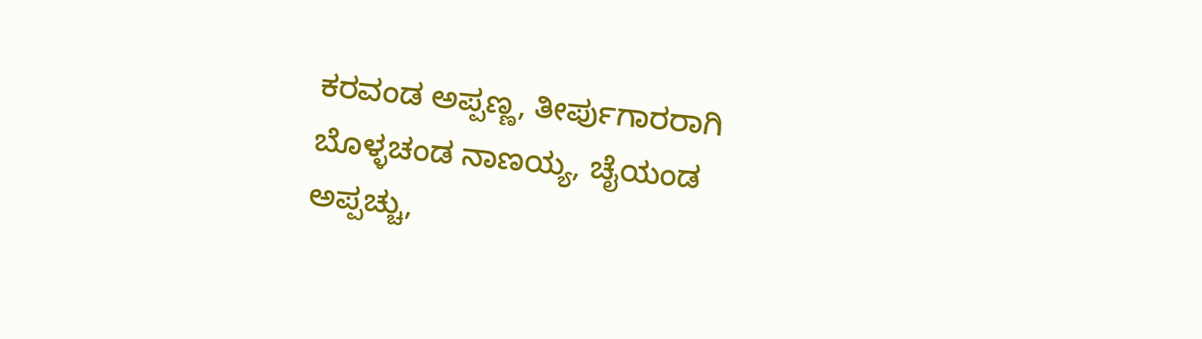ಕರವಂಡ ಅಪ್ಪಣ್ಣ, ತೀರ್ಪುಗಾರರಾಗಿ ಬೊಳ್ಳಚಂಡ ನಾಣಯ್ಯ, ಚೈಯಂಡ ಅಪ್ಪಚ್ಚು,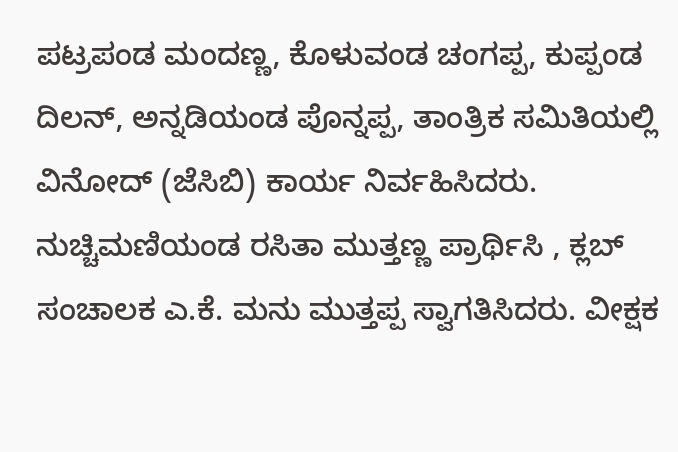ಪಟ್ರಪಂಡ ಮಂದಣ್ಣ, ಕೊಳುವಂಡ ಚಂಗಪ್ಪ, ಕುಪ್ಪಂಡ ದಿಲನ್, ಅನ್ನಡಿಯಂಡ ಪೊನ್ನಪ್ಪ, ತಾಂತ್ರಿಕ ಸಮಿತಿಯಲ್ಲಿ ವಿನೋದ್ (ಜೆಸಿಬಿ) ಕಾರ್ಯ ನಿರ್ವಹಿಸಿದರು. ನುಚ್ಚಿಮಣಿಯಂಡ ರಸಿತಾ ಮುತ್ತಣ್ಣ ಪ್ರಾರ್ಥಿಸಿ , ಕ್ಲಬ್ ಸಂಚಾಲಕ ಎ.ಕೆ. ಮನು ಮುತ್ತಪ್ಪ ಸ್ವಾಗತಿಸಿದರು. ವೀಕ್ಷಕ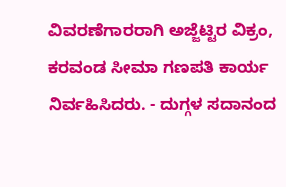ವಿವರಣೆಗಾರರಾಗಿ ಅಜ್ಜೆಟ್ಟಿರ ವಿಕ್ರಂ, ಕರವಂಡ ಸೀಮಾ ಗಣಪತಿ ಕಾರ್ಯ ನಿರ್ವಹಿಸಿದರು. - ದುಗ್ಗಳ ಸದಾನಂದ